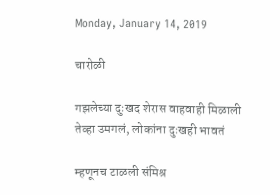Monday, January 14, 2019

चारोळी

गझलेच्या दुःखद शेरास वाहवाही मिळाली
तेव्हा उमगलं, लोकांना दुःखही भावतं

म्हणूनच टाळली संमिश्र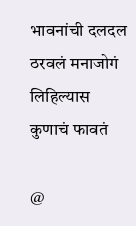भावनांची दलदल
ठरवलं मनाजोगं लिहिल्यास कुणाचं फावतं

@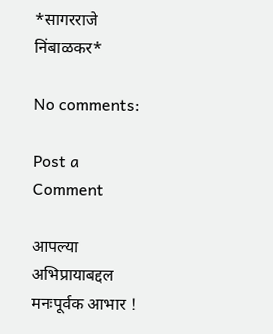*सागरराजे निंबाळकर*

No comments:

Post a Comment

आपल्या अभिप्रायाबद्दल मनःपूर्वक आभार !